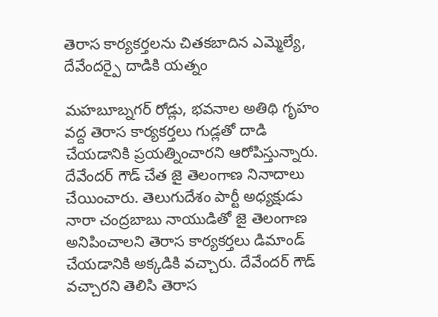తెరాస కార్యకర్తలను చితకబాదిన ఎమ్మెల్యే, దేవేందర్పై దాడికి యత్నం

మహబూబ్నగర్ రోడ్లు, భవనాల అతిథి గృహం వద్ద తెరాస కార్యకర్తలు గుడ్లతో దాడి చేయడానికి ప్రయత్నించారని ఆరోపిస్తున్నారు. దేవేందర్ గౌడ్ చేత జై తెలంగాణ నినాదాలు చేయించారు. తెలుగుదేశం పార్టీ అధ్యక్షుడు నారా చంద్రబాబు నాయుడితో జై తెలంగాణ అనిపించాలని తెరాస కార్యకర్తలు డిమాండ్ చేయడానికి అక్కడికి వచ్చారు. దేవేందర్ గౌడ్ వచ్చారని తెలిసి తెరాస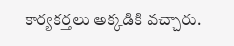కార్యకర్తలు అక్కడికి వచ్చారు.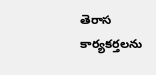తెరాస కార్యకర్తలను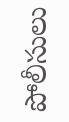పోలీసులు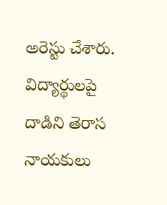అరెస్టు చేశారు. విద్యార్థులపై దాడిని తెరాస నాయకులు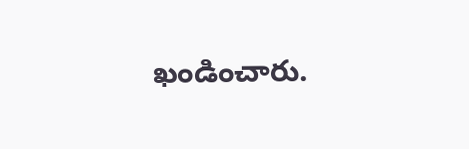ఖండించారు.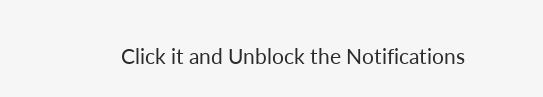Click it and Unblock the Notifications